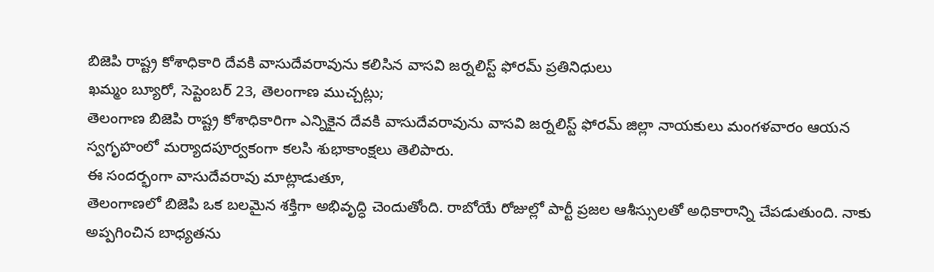బిజెపి రాష్ట్ర కోశాధికారి దేవకి వాసుదేవరావును కలిసిన వాసవి జర్నలిస్ట్ ఫోరమ్ ప్రతినిధులు
ఖమ్మం బ్యూరో, సెప్టెంబర్ 23, తెలంగాణ ముచ్చట్లు;
తెలంగాణ బిజెపి రాష్ట్ర కోశాధికారిగా ఎన్నికైన దేవకి వాసుదేవరావును వాసవి జర్నలిస్ట్ ఫోరమ్ జిల్లా నాయకులు మంగళవారం ఆయన స్వగృహంలో మర్యాదపూర్వకంగా కలసి శుభాకాంక్షలు తెలిపారు.
ఈ సందర్భంగా వాసుదేవరావు మాట్లాడుతూ,
తెలంగాణలో బిజెపి ఒక బలమైన శక్తిగా అభివృద్ధి చెందుతోంది. రాబోయే రోజుల్లో పార్టీ ప్రజల ఆశీస్సులతో అధికారాన్ని చేపడుతుంది. నాకు అప్పగించిన బాధ్యతను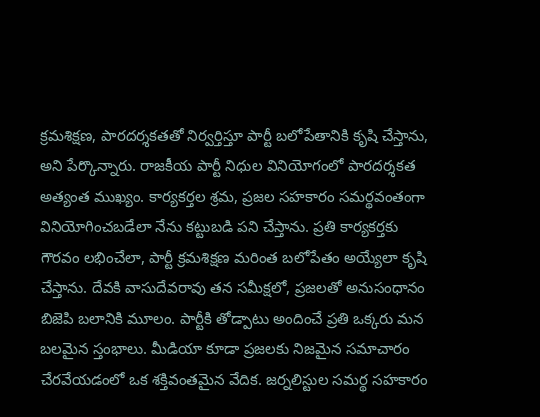క్రమశిక్షణ, పారదర్శకతతో నిర్వర్తిస్తూ పార్టీ బలోపేతానికి కృషి చేస్తాను, అని పేర్కొన్నారు. రాజకీయ పార్టీ నిధుల వినియోగంలో పారదర్శకత అత్యంత ముఖ్యం. కార్యకర్తల శ్రమ, ప్రజల సహకారం సమర్థవంతంగా వినియోగించబడేలా నేను కట్టుబడి పని చేస్తాను. ప్రతి కార్యకర్తకు గౌరవం లభించేలా, పార్టీ క్రమశిక్షణ మరింత బలోపేతం అయ్యేలా కృషి చేస్తాను. దేవకి వాసుదేవరావు తన సమీక్షలో, ప్రజలతో అనుసంధానం బిజెపి బలానికి మూలం. పార్టీకి తోడ్పాటు అందించే ప్రతి ఒక్కరు మన బలమైన స్తంభాలు. మీడియా కూడా ప్రజలకు నిజమైన సమాచారం చేరవేయడంలో ఒక శక్తివంతమైన వేదిక. జర్నలిస్టుల సమర్థ సహకారం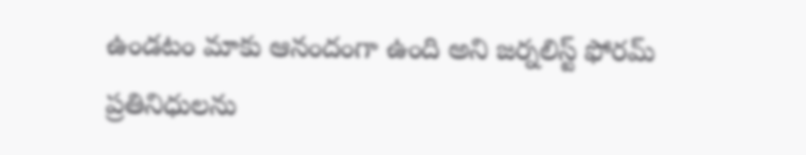ఉండటం మాకు ఆనందంగా ఉంది అని జర్నలిస్ట్ ఫోరమ్ ప్రతినిధులను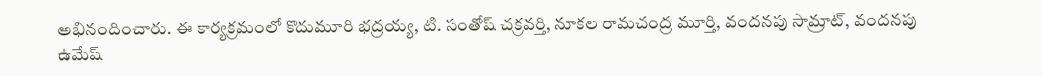అభినందించారు. ఈ కార్యక్రమంలో కొదుమూరి భద్రయ్య, టి. సంతోష్ చక్రవర్తి, నూకల రామచంద్ర మూర్తి, వందనపు సామ్రాట్, వందనపు ఉమేష్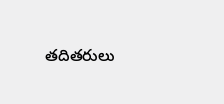తదితరులు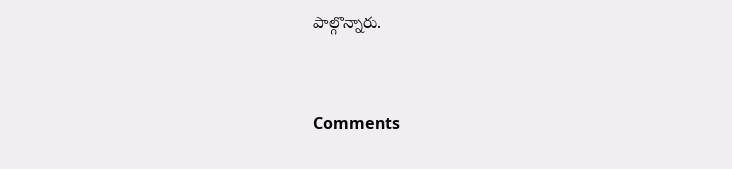పాల్గొన్నారు.


Comments